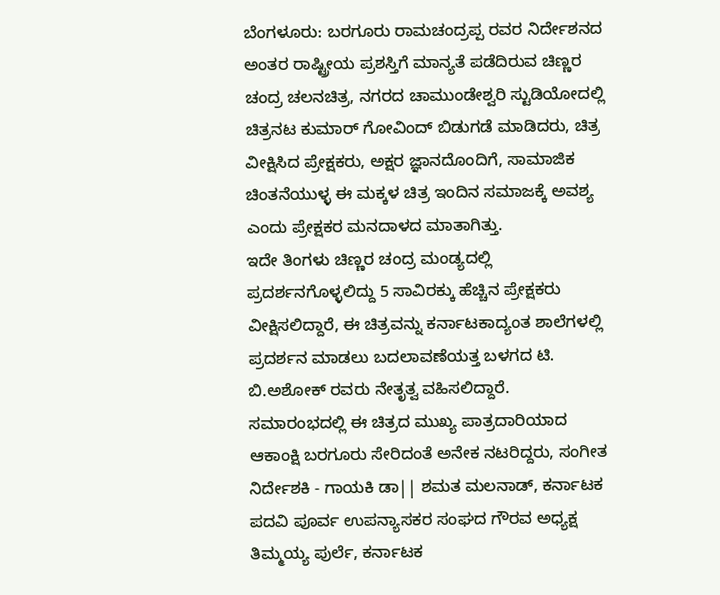ಬೆಂಗಳೂರು: ಬರಗೂರು ರಾಮಚಂದ್ರಪ್ಪ ರವರ ನಿರ್ದೇಶನದ ಅಂತರ ರಾಷ್ಟ್ರೀಯ ಪ್ರಶಸ್ತಿಗೆ ಮಾನ್ಯತೆ ಪಡೆದಿರುವ ಚಿಣ್ಣರ ಚಂದ್ರ ಚಲನಚಿತ್ರ, ನಗರದ ಚಾಮುಂಡೇಶ್ವರಿ ಸ್ಟುಡಿಯೋದಲ್ಲಿ ಚಿತ್ರನಟ ಕುಮಾರ್ ಗೋವಿಂದ್ ಬಿಡುಗಡೆ ಮಾಡಿದರು, ಚಿತ್ರ ವೀಕ್ಷಿಸಿದ ಪ್ರೇಕ್ಷಕರು, ಅಕ್ಷರ ಜ್ಞಾನದೊಂದಿಗೆ, ಸಾಮಾಜಿಕ ಚಿಂತನೆಯುಳ್ಳ ಈ ಮಕ್ಕಳ ಚಿತ್ರ ಇಂದಿನ ಸಮಾಜಕ್ಕೆ ಅವಶ್ಯ ಎಂದು ಪ್ರೇಕ್ಷಕರ ಮನದಾಳದ ಮಾತಾಗಿತ್ತು.
ಇದೇ ತಿಂಗಳು ಚಿಣ್ಣರ ಚಂದ್ರ ಮಂಡ್ಯದಲ್ಲಿ ಪ್ರದರ್ಶನಗೊಳ್ಳಲಿದ್ದು 5 ಸಾವಿರಕ್ಕು ಹೆಚ್ಚಿನ ಪ್ರೇಕ್ಷಕರು ವೀಕ್ಷಿಸಲಿದ್ದಾರೆ, ಈ ಚಿತ್ರವನ್ನು ಕರ್ನಾಟಕಾದ್ಯಂತ ಶಾಲೆಗಳಲ್ಲಿ ಪ್ರದರ್ಶನ ಮಾಡಲು ಬದಲಾವಣೆಯತ್ತ ಬಳಗದ ಟಿ. ಬಿ.ಅಶೋಕ್ ರವರು ನೇತೃತ್ವ ವಹಿಸಲಿದ್ದಾರೆ.
ಸಮಾರಂಭದಲ್ಲಿ ಈ ಚಿತ್ರದ ಮುಖ್ಯ ಪಾತ್ರದಾರಿಯಾದ ಆಕಾಂಕ್ಷಿ ಬರಗೂರು ಸೇರಿದಂತೆ ಅನೇಕ ನಟರಿದ್ದರು, ಸಂಗೀತ ನಿರ್ದೇಶಕಿ - ಗಾಯಕಿ ಡಾ|| ಶಮತ ಮಲನಾಡ್, ಕರ್ನಾಟಕ ಪದವಿ ಪೂರ್ವ ಉಪನ್ಯಾಸಕರ ಸಂಘದ ಗೌರವ ಅಧ್ಯಕ್ಷ ತಿಮ್ಮಯ್ಯ ಪುರ್ಲೆ, ಕರ್ನಾಟಕ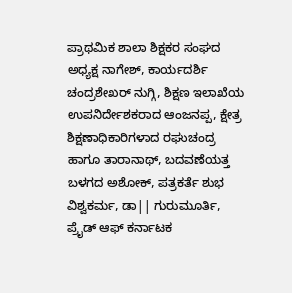ಪ್ರಾಥಮಿಕ ಶಾಲಾ ಶಿಕ್ಷಕರ ಸಂಘದ ಅಧ್ಯಕ್ಷ ನಾಗೇಶ್, ಕಾರ್ಯದರ್ಶಿ ಚಂದ್ರಶೇಖರ್ ನುಗ್ಗಿ, ಶಿಕ್ಷಣ ಇಲಾಖೆಯ ಉಪನಿರ್ದೇಶಕರಾದ ಆಂಜನಪ್ಪ, ಕ್ಷೇತ್ರ ಶಿಕ್ಷಣಾಧಿಕಾರಿಗಳಾದ ರಘುಚಂದ್ರ ಹಾಗೂ ತಾರಾನಾಥ್, ಬದವಣೆಯತ್ತ ಬಳಗದ ಅಶೋಕ್, ಪತ್ರಕರ್ತೆ ಶುಭ ವಿಶ್ವಕರ್ಮ, ಡಾ|| ಗುರುಮೂರ್ತಿ, ಪ್ರೈಡ್ ಆಫ್ ಕರ್ನಾಟಕ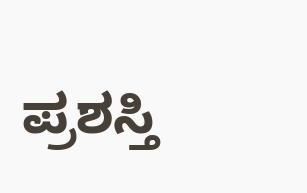ಪ್ರಶಸ್ತಿ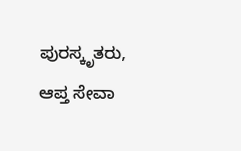ಪುರಸ್ಕೃತರು, ಆಪ್ತ ಸೇವಾ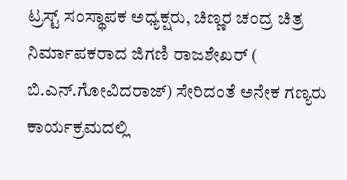ಟ್ರಸ್ಟ್ ಸಂಸ್ಥಾಪಕ ಅಧ್ಯಕ್ಷರು, ಚಿಣ್ಣರ ಚಂದ್ರ ಚಿತ್ರ ನಿರ್ಮಾಪಕರಾದ ಜಿಗಣಿ ರಾಜಶೇಖರ್ ( ಬಿ.ಎನ್.ಗೋವಿದರಾಜ್) ಸೇರಿದಂತೆ ಅನೇಕ ಗಣ್ಯರು ಕಾರ್ಯಕ್ರಮದಲ್ಲಿ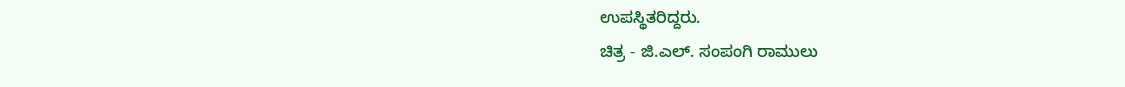ಉಪಸ್ಥಿತರಿದ್ದರು.
ಚಿತ್ರ - ಜಿ.ಎಲ್. ಸಂಪಂಗಿ ರಾಮುಲು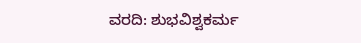ವರದಿ: ಶುಭವಿಶ್ವಕರ್ಮ